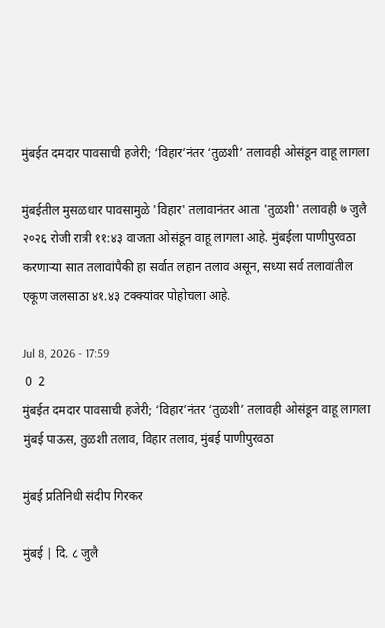मुंबईत दमदार पावसाची हजेरी; ‘विहार’नंतर ‘तुळशी’ तलावही ओसंडून वाहू लागला

मुंबईतील मुसळधार पावसामुळे 'विहार' तलावानंतर आता 'तुळशी' तलावही ७ जुलै २०२६ रोजी रात्री ११:४३ वाजता ओसंडून वाहू लागला आहे. मुंबईला पाणीपुरवठा करणाऱ्या सात तलावांपैकी हा सर्वात लहान तलाव असून, सध्या सर्व तलावांतील एकूण जलसाठा ४१.४३ टक्क्यांवर पोहोचला आहे.

Jul 8, 2026 - 17:59
 0  2
मुंबईत दमदार पावसाची हजेरी; ‘विहार’नंतर ‘तुळशी’ तलावही ओसंडून वाहू लागला
मुंबई पाऊस, तुळशी तलाव, विहार तलाव, मुंबई पाणीपुरवठा

मुंबई प्रतिनिधी संदीप गिरकर

मुंबई | दि. ८ जुलै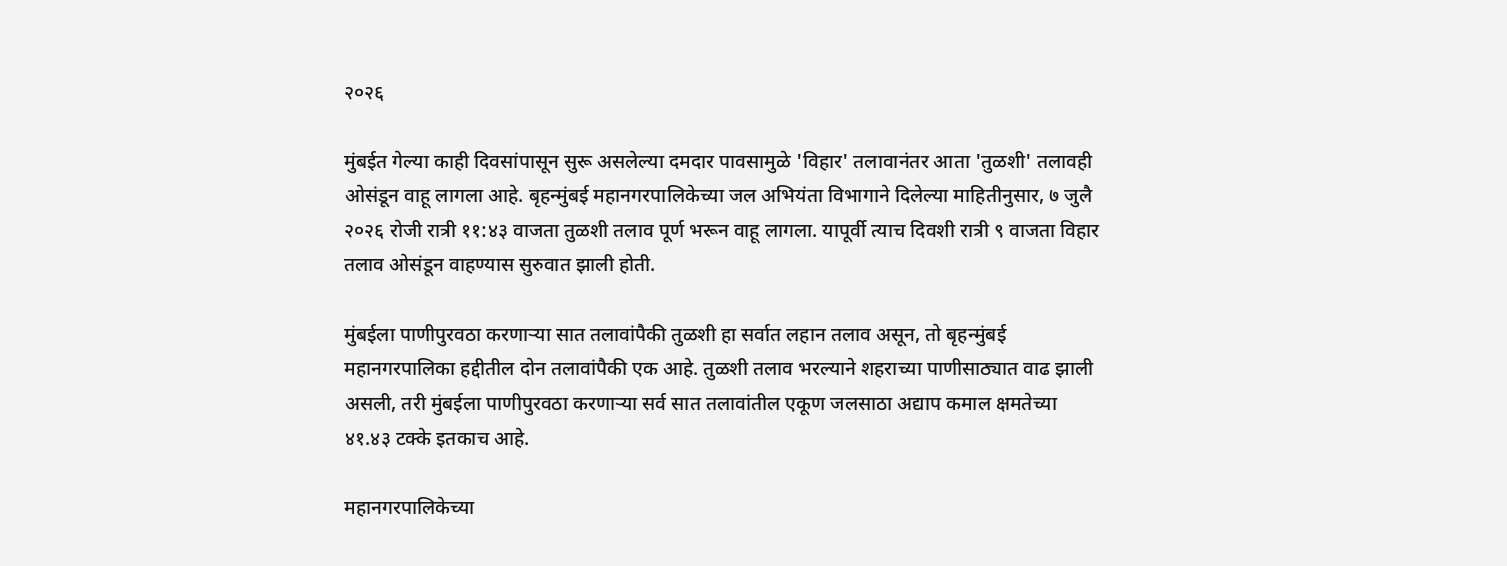२०२६

मुंबईत गेल्या काही दिवसांपासून सुरू असलेल्या दमदार पावसामुळे 'विहार' तलावानंतर आता 'तुळशी' तलावही ओसंडून वाहू लागला आहे. बृहन्मुंबई महानगरपालिकेच्या जल अभियंता विभागाने दिलेल्या माहितीनुसार, ७ जुलै २०२६ रोजी रात्री ११:४३ वाजता तुळशी तलाव पूर्ण भरून वाहू लागला. यापूर्वी त्याच दिवशी रात्री ९ वाजता विहार तलाव ओसंडून वाहण्यास सुरुवात झाली होती.

मुंबईला पाणीपुरवठा करणाऱ्या सात तलावांपैकी तुळशी हा सर्वात लहान तलाव असून, तो बृहन्मुंबई महानगरपालिका हद्दीतील दोन तलावांपैकी एक आहे. तुळशी तलाव भरल्याने शहराच्या पाणीसाठ्यात वाढ झाली असली, तरी मुंबईला पाणीपुरवठा करणाऱ्या सर्व सात तलावांतील एकूण जलसाठा अद्याप कमाल क्षमतेच्या ४१.४३ टक्के इतकाच आहे.

महानगरपालिकेच्या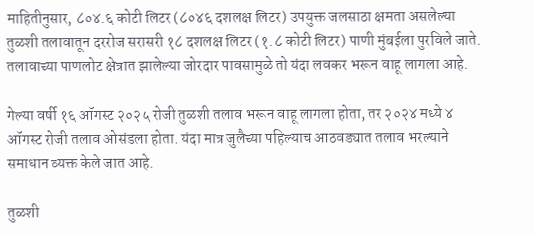माहितीनुसार, ८०४.६ कोटी लिटर (८०४६ दशलक्ष लिटर) उपयुक्त जलसाठा क्षमता असलेल्या तुळशी तलावातून दररोज सरासरी १८ दशलक्ष लिटर (१.८ कोटी लिटर) पाणी मुंबईला पुरविले जाते. तलावाच्या पाणलोट क्षेत्रात झालेल्या जोरदार पावसामुळे तो यंदा लवकर भरून वाहू लागला आहे.

गेल्या वर्षी १६ ऑगस्ट २०२५ रोजी तुळशी तलाव भरून वाहू लागला होता, तर २०२४ मध्ये ४ ऑगस्ट रोजी तलाव ओसंडला होता. यंदा मात्र जुलैच्या पहिल्याच आठवड्यात तलाव भरल्याने समाधान व्यक्त केले जात आहे.

तुळशी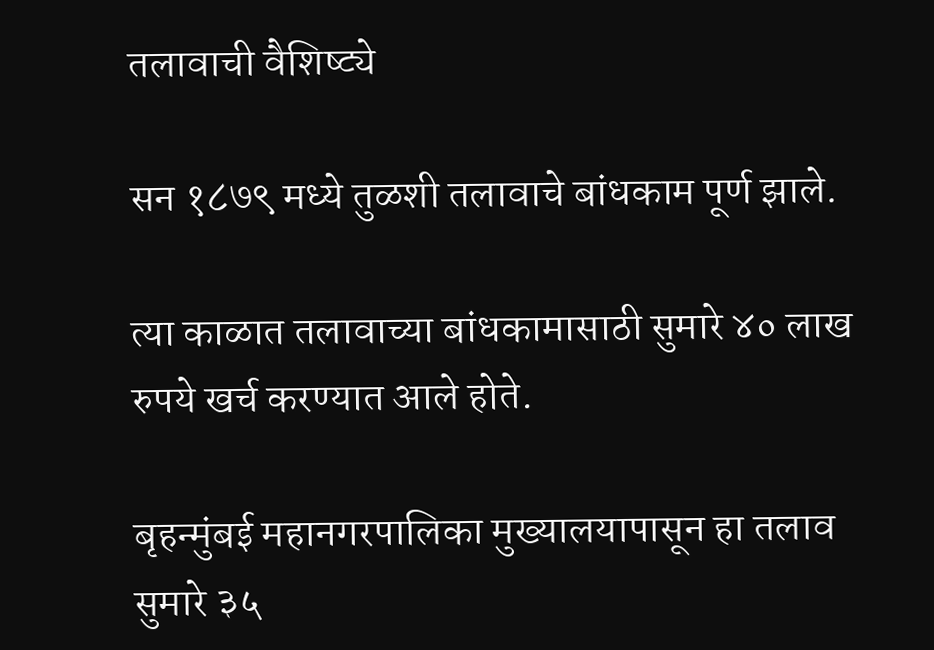तलावाची वैशिष्ट्ये

सन १८७९ मध्ये तुळशी तलावाचे बांधकाम पूर्ण झाले.

त्या काळात तलावाच्या बांधकामासाठी सुमारे ४० लाख रुपये खर्च करण्यात आले होते.

बृहन्मुंबई महानगरपालिका मुख्यालयापासून हा तलाव सुमारे ३५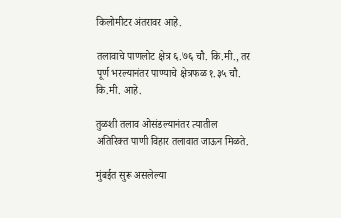किलोमीटर अंतरावर आहे.

तलावाचे पाणलोट क्षेत्र ६.७६ चौ. कि.मी., तर पूर्ण भरल्यानंतर पाण्याचे क्षेत्रफळ १.३५ चौ. कि.मी. आहे.

तुळशी तलाव ओसंडल्यानंतर त्यातील अतिरिक्त पाणी विहार तलावात जाऊन मिळते.

मुंबईत सुरू असलेल्या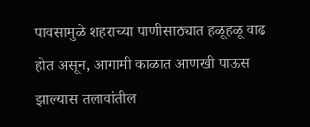पावसामुळे शहराच्या पाणीसाठ्यात हळूहळू वाढ होत असून, आगामी काळात आणखी पाऊस झाल्यास तलावांतील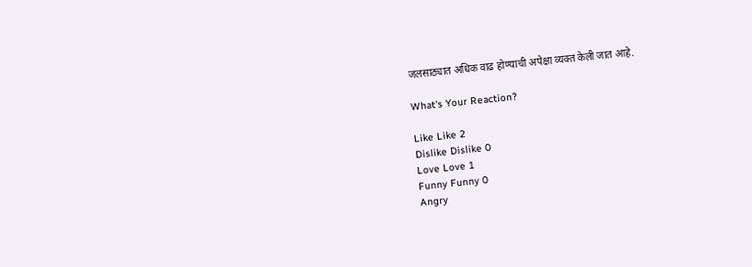जलसाठ्यात अधिक वाढ होण्याची अपेक्षा व्यक्त केली जात आहे.

What's Your Reaction?

Like Like 2
Dislike Dislike 0
Love Love 1
Funny Funny 0
Angry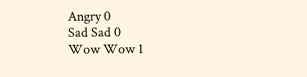Angry 0
Sad Sad 0
Wow Wow 1